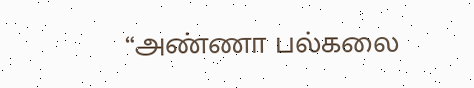“அண்ணா பல்கலை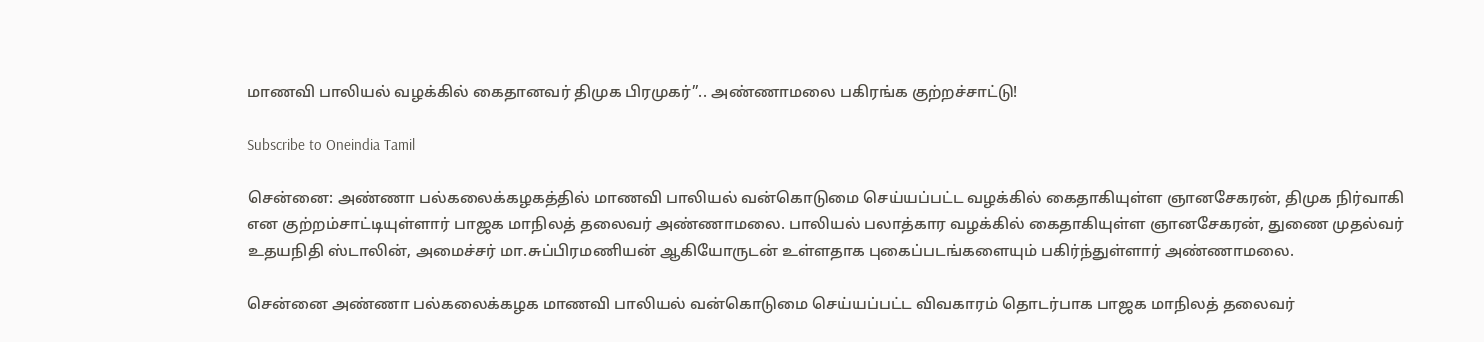மாணவி பாலியல் வழக்கில் கைதானவர் திமுக பிரமுகர்”.. அண்ணாமலை பகிரங்க குற்றச்சாட்டு!

Subscribe to Oneindia Tamil

சென்னை: அண்ணா பல்கலைக்கழகத்தில் மாணவி பாலியல் வன்கொடுமை செய்யப்பட்ட வழக்கில் கைதாகியுள்ள ஞானசேகரன், திமுக நிர்வாகி என குற்றம்சாட்டியுள்ளார் பாஜக மாநிலத் தலைவர் அண்ணாமலை. பாலியல் பலாத்கார வழக்கில் கைதாகியுள்ள ஞானசேகரன், துணை முதல்வர் உதயநிதி ஸ்டாலின், அமைச்சர் மா.சுப்பிரமணியன் ஆகியோருடன் உள்ளதாக புகைப்படங்களையும் பகிர்ந்துள்ளார் அண்ணாமலை.

சென்னை அண்ணா பல்கலைக்கழக மாணவி பாலியல் வன்கொடுமை செய்யப்பட்ட விவகாரம் தொடர்பாக பாஜக மாநிலத் தலைவர்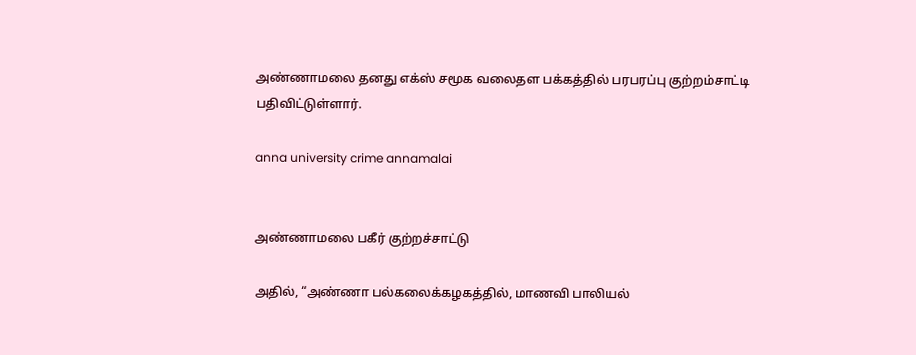அண்ணாமலை தனது எக்ஸ் சமூக வலைதள பக்கத்தில் பரபரப்பு குற்றம்சாட்டி பதிவிட்டுள்ளார்.

anna university crime annamalai


அண்ணாமலை பகீர் குற்றச்சாட்டு

அதில், “அண்ணா பல்கலைக்கழகத்தில், மாணவி பாலியல்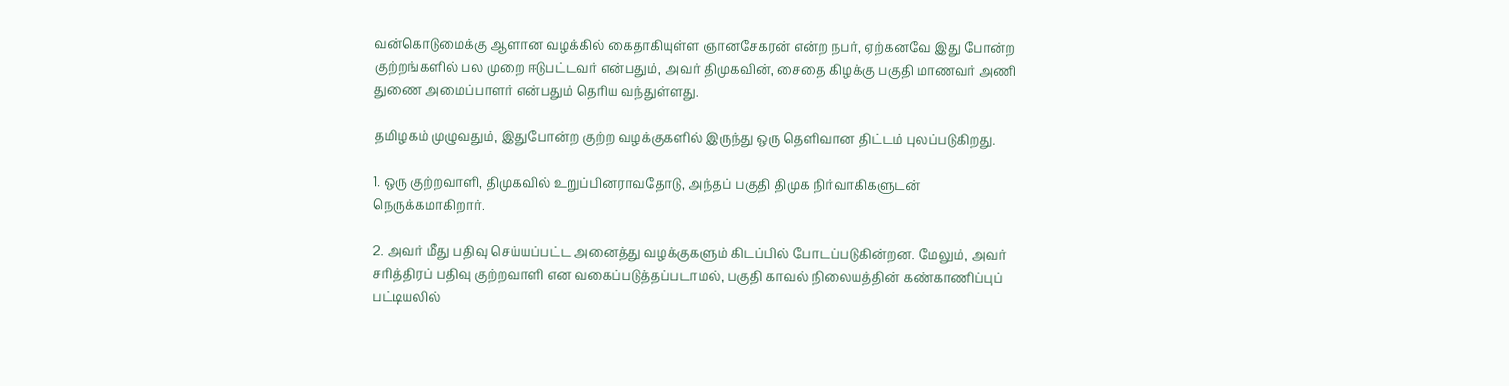வன்கொடுமைக்கு ஆளான வழக்கில் கைதாகியுள்ள ஞானசேகரன் என்ற நபர், ஏற்கனவே இது போன்ற குற்றங்களில் பல முறை ஈடுபட்டவர் என்பதும், அவர் திமுகவின், சைதை கிழக்கு பகுதி மாணவர் அணி துணை அமைப்பாளர் என்பதும் தெரிய வந்துள்ளது.

தமிழகம் முழுவதும், இதுபோன்ற குற்ற வழக்குகளில் இருந்து ஒரு தெளிவான திட்டம் புலப்படுகிறது.

1. ஒரு குற்றவாளி, திமுகவில் உறுப்பினராவதோடு, அந்தப் பகுதி திமுக நிர்வாகிகளுடன் நெருக்கமாகிறார்.

2. அவர் மீது பதிவு செய்யப்பட்ட அனைத்து வழக்குகளும் கிடப்பில் போடப்படுகின்றன. மேலும், அவர் சரித்திரப் பதிவு குற்றவாளி என வகைப்படுத்தப்படாமல், பகுதி காவல் நிலையத்தின் கண்காணிப்புப் பட்டியலில்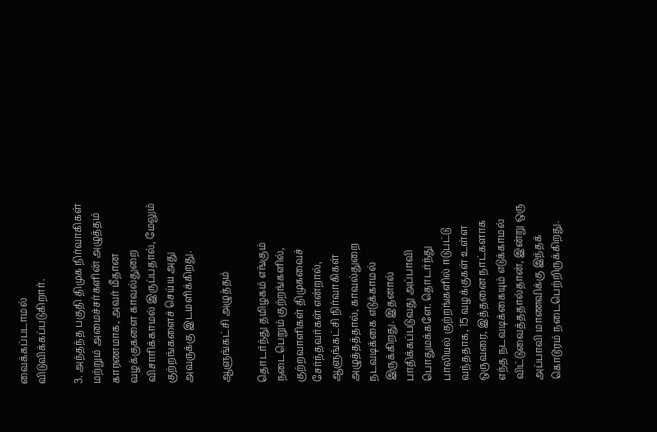வைக்கப்படாமல் விடுவிக்கப்படுகிறார்.

3. அந்தந்த பகுதி திமுக நிர்வாகிகள் மற்றும் அமைச்சர்களின் அழுத்தம் காரணமாக, அவர் மீதான வழக்குகளை காவல்துறை விசாரிக்காமல் இருப்பதால், மேலும் குற்றங்களைச் செய்ய அது அவருக்கு இடமளிக்கிறது.

ஆளுங்கட்சி அழுத்தம்

தொடர்ந்து தமிழகம் எங்கும் நடைபெறும் குற்றங்களில், குற்றவாளிகள் திமுகவைச் சேர்ந்தவர்கள் என்றால், ஆளுங்கட்சி நிர்வாகிகள் அழுத்தத்தால், காவல்துறை நடவடிக்கை எடுக்காமல் இருக்கிறது. இதனால் பாதிக்கப்படுவது அப்பாவி பொதுமக்களே. தொடர்ந்து பாலியல் குற்றங்களில் ஈடுபட்டு வந்ததாக, 15 வழக்குகள் உள்ள ஒருவரை, இத்தனை நாட்களாக எந்த நடவடிக்கையும் எடுக்காமல் விட்டுவைத்ததால்தான், இன்று ஒரு அப்பாவி மாணவிக்கு இந்தக் கொடூரம் நடைபெற்றிருக்கிறது.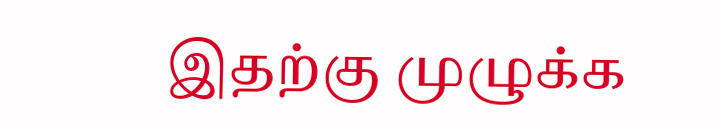இதற்கு முழுக்க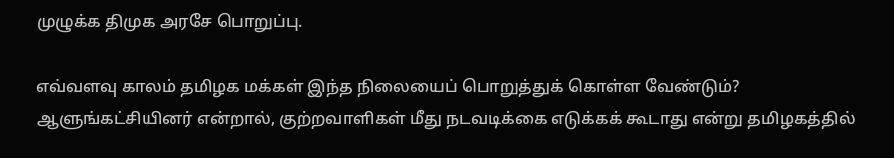முழுக்க திமுக அரசே பொறுப்பு.

எவ்வளவு காலம் தமிழக மக்கள் இந்த நிலையைப் பொறுத்துக் கொள்ள வேண்டும்? ஆளுங்கட்சியினர் என்றால், குற்றவாளிகள் மீது நடவடிக்கை எடுக்கக் கூடாது என்று தமிழகத்தில்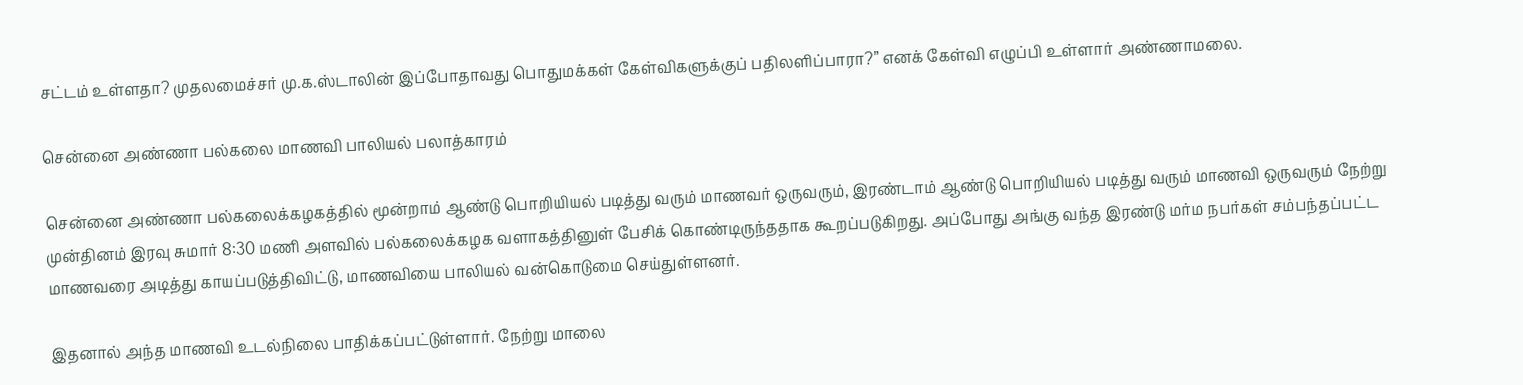சட்டம் உள்ளதா? முதலமைச்சர் மு.க.ஸ்டாலின் இப்போதாவது பொதுமக்கள் கேள்விகளுக்குப் பதிலளிப்பாரா?” எனக் கேள்வி எழுப்பி உள்ளார் அண்ணாமலை.

சென்னை அண்ணா பல்கலை மாணவி பாலியல் பலாத்காரம்

சென்னை அண்ணா பல்கலைக்கழகத்தில் மூன்றாம் ஆண்டு பொறியியல் படித்து வரும் மாணவர் ஒருவரும், இரண்டாம் ஆண்டு பொறியியல் படித்து வரும் மாணவி ஒருவரும் நேற்று முன்தினம் இரவு சுமார் 8:30 மணி அளவில் பல்கலைக்கழக வளாகத்தினுள் பேசிக் கொண்டிருந்ததாக கூறப்படுகிறது. அப்போது அங்கு வந்த இரண்டு மர்ம நபர்கள் சம்பந்தப்பட்ட மாணவரை அடித்து காயப்படுத்திவிட்டு, மாணவியை பாலியல் வன்கொடுமை செய்துள்ளனர்.

இதனால் அந்த மாணவி உடல்நிலை பாதிக்கப்பட்டுள்ளார். நேற்று மாலை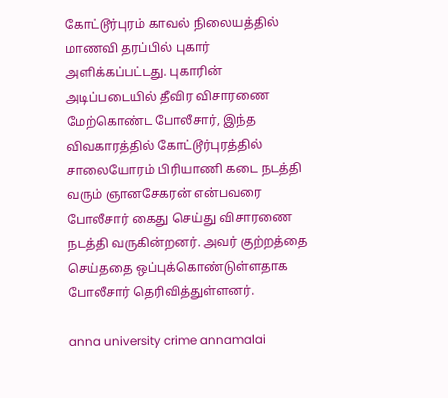கோட்டூர்புரம் காவல் நிலையத்தில் மாணவி தரப்பில் புகார் அளிக்கப்பட்டது. புகாரின் அடிப்படையில் தீவிர விசாரணை மேற்கொண்ட போலீசார், இந்த விவகாரத்தில் கோட்டூர்புரத்தில் சாலையோரம் பிரியாணி கடை நடத்தி வரும் ஞானசேகரன் என்பவரை போலீசார் கைது செய்து விசாரணை நடத்தி வருகின்றனர். அவர் குற்றத்தை செய்ததை ஒப்புக்கொண்டுள்ளதாக போலீசார் தெரிவித்துள்ளனர்.

anna university crime annamalai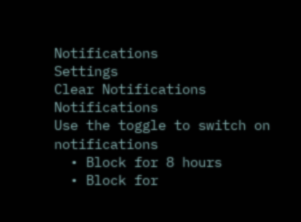Notifications
Settings
Clear Notifications
Notifications
Use the toggle to switch on notifications
  • Block for 8 hours
  • Block for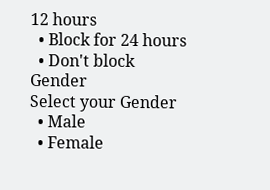12 hours
  • Block for 24 hours
  • Don't block
Gender
Select your Gender
  • Male
  • Female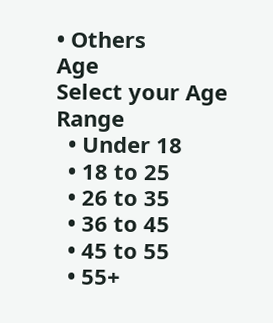• Others
Age
Select your Age Range
  • Under 18
  • 18 to 25
  • 26 to 35
  • 36 to 45
  • 45 to 55
  • 55+